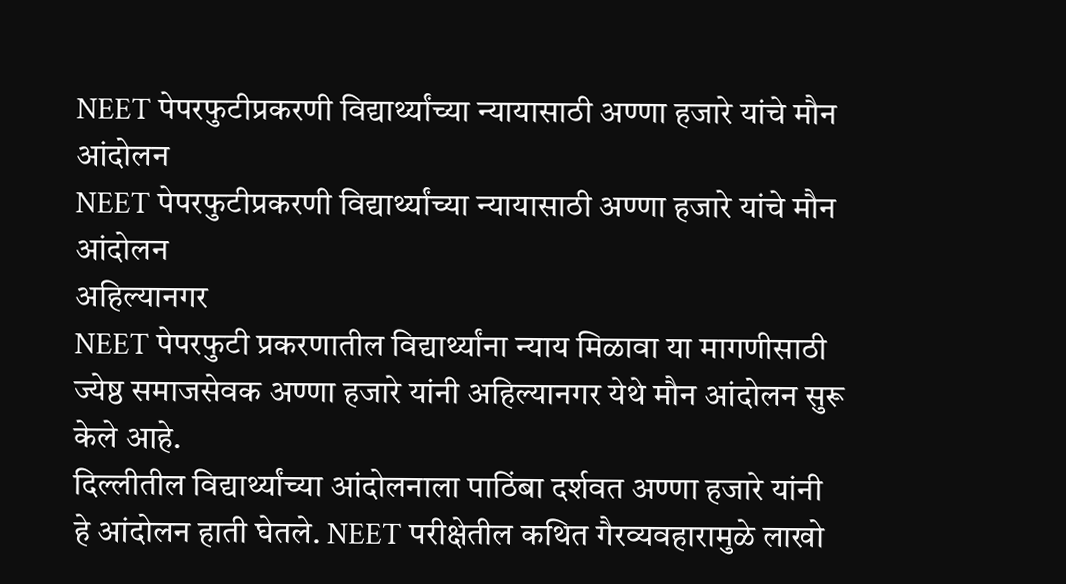NEET पेपरफुटीप्रकरणी विद्यार्थ्यांच्या न्यायासाठी अण्णा हजारे यांचे मौन आंदोलन
NEET पेपरफुटीप्रकरणी विद्यार्थ्यांच्या न्यायासाठी अण्णा हजारे यांचे मौन आंदोलन
अहिल्यानगर
NEET पेपरफुटी प्रकरणातील विद्यार्थ्यांना न्याय मिळावा या मागणीसाठी ज्येष्ठ समाजसेवक अण्णा हजारे यांनी अहिल्यानगर येथे मौन आंदोलन सुरू केले आहे.
दिल्लीतील विद्यार्थ्यांच्या आंदोलनाला पाठिंबा दर्शवत अण्णा हजारे यांनी हे आंदोलन हाती घेतले. NEET परीक्षेतील कथित गैरव्यवहारामुळे लाखो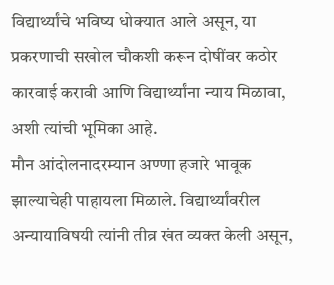विद्यार्थ्यांचे भविष्य धोक्यात आले असून, या प्रकरणाची सखोल चौकशी करून दोषींवर कठोर कारवाई करावी आणि विद्यार्थ्यांना न्याय मिळावा, अशी त्यांची भूमिका आहे.
मौन आंदोलनादरम्यान अण्णा हजारे भावूक झाल्याचेही पाहायला मिळाले. विद्यार्थ्यांवरील अन्यायाविषयी त्यांनी तीव्र खंत व्यक्त केली असून,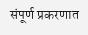संपूर्ण प्रकरणात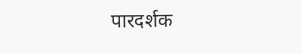पारदर्शक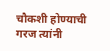चौकशी होण्याची गरज त्यांनी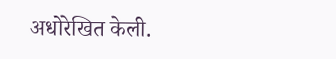अधोरेखित केली.